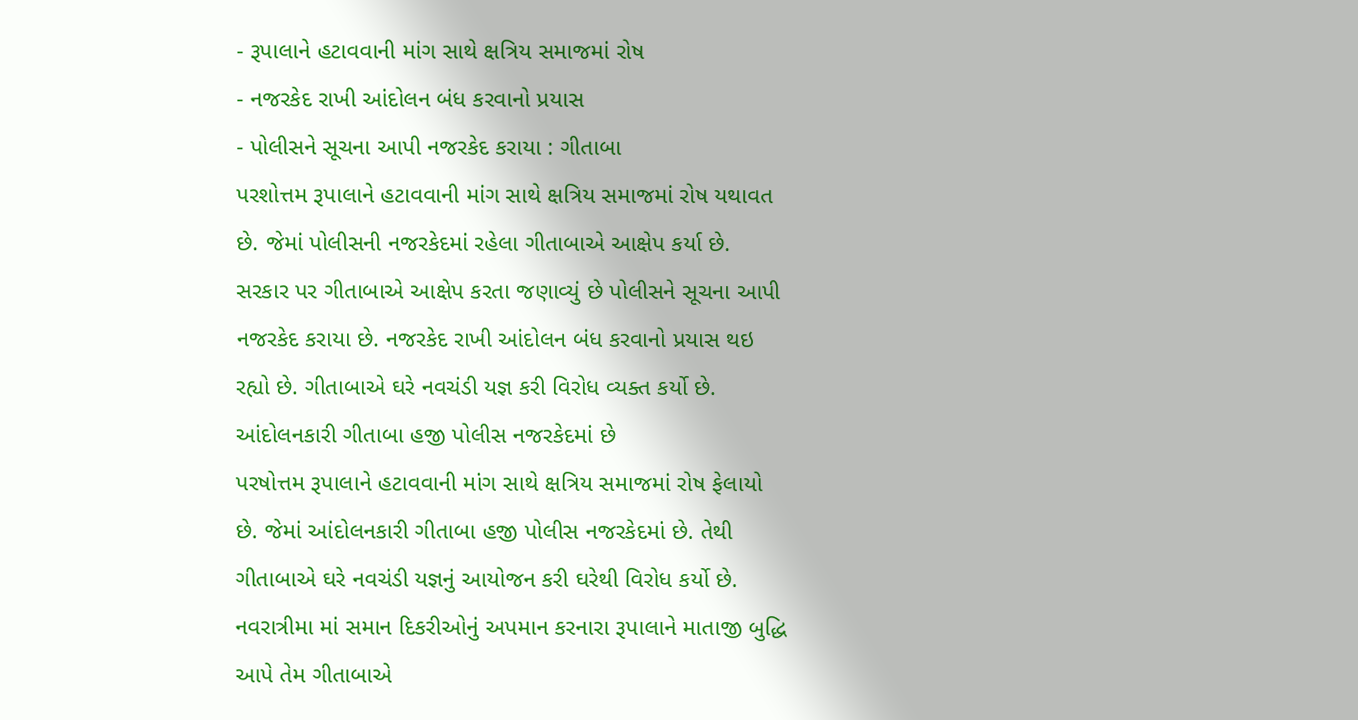- રૂપાલાને હટાવવાની માંગ સાથે ક્ષત્રિય સમાજમાં રોષ
- નજરકેદ રાખી આંદોલન બંધ કરવાનો પ્રયાસ
- પોલીસને સૂચના આપી નજરકેદ કરાયા : ગીતાબા
પરશોત્તમ રૂપાલાને હટાવવાની માંગ સાથે ક્ષત્રિય સમાજમાં રોષ યથાવત છે. જેમાં પોલીસની નજરકેદમાં રહેલા ગીતાબાએ આક્ષેપ કર્યા છે. સરકાર પર ગીતાબાએ આક્ષેપ કરતા જણાવ્યું છે પોલીસને સૂચના આપી નજરકેદ કરાયા છે. નજરકેદ રાખી આંદોલન બંધ કરવાનો પ્રયાસ થઇ રહ્યો છે. ગીતાબાએ ઘરે નવચંડી યજ્ઞ કરી વિરોધ વ્યક્ત કર્યો છે.
આંદોલનકારી ગીતાબા હજી પોલીસ નજરકેદમાં છે
પરષોત્તમ રૂપાલાને હટાવવાની માંગ સાથે ક્ષત્રિય સમાજમાં રોષ ફેલાયો છે. જેમાં આંદોલનકારી ગીતાબા હજી પોલીસ નજરકેદમાં છે. તેથી ગીતાબાએ ઘરે નવચંડી યજ્ઞનું આયોજન કરી ઘરેથી વિરોધ કર્યો છે. નવરાત્રીમા માં સમાન દિકરીઓનું અપમાન કરનારા રૂપાલાને માતાજી બુદ્ધિ આપે તેમ ગીતાબાએ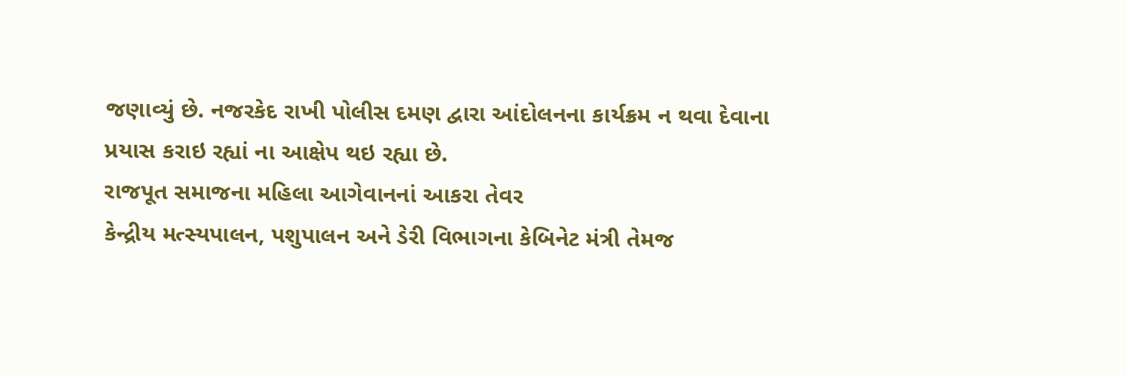જણાવ્યું છે. નજરકેદ રાખી પોલીસ દમણ દ્વારા આંદોલનના કાર્યક્રમ ન થવા દેવાના પ્રયાસ કરાઇ રહ્યાં ના આક્ષેપ થઇ રહ્યા છે.
રાજપૂત સમાજના મહિલા આગેવાનનાં આકરા તેવર
કેન્દ્રીય મત્સ્યપાલન, પશુપાલન અને ડેરી વિભાગના કેબિનેટ મંત્રી તેમજ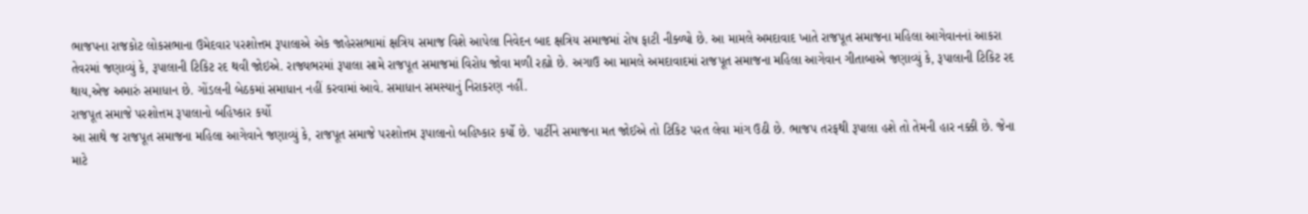ભાજપના રાજકોટ લોકસભાના ઉમેદવાર પરશોત્તમ રૂપાલાએ એક જાહેરસભામાં ક્ષત્રિય સમાજ વિશે આપેલા નિવેદન બાદ ક્ષત્રિય સમાજમાં રોષ ફાટી નીક્ળ્યો છે. આ મામલે અમદાવાદ ખાતે રાજપૂત સમાજના મહિલા આગેવાનનાં આકરા તેવરમાં જણાવ્યું કે, રૂપાલાની ટિકિટ રદ થવી જોઇએ. રાજ્યભરમાં રૂપાલા સામે રાજપૂત સમાજમાં વિરોધ જોવા મળી રહ્યો છે. અગાઉ આ મામલે અમદાવાદમાં રાજપૂત સમાજના મહિલા આગેવાન ગીતાબાએ જણાવ્યું કે, રૂપાલાની ટિકિટ રદ થાય,એજ અમારું સમાધાન છે. ગોંડલની બેઠકમાં સમાધાન નહીં કરવામાં આવે. સમાધાન સમસ્યાનું નિરાકરણ નહીં.
રાજપૂત સમાજે પરશોત્તમ રૂપાલાનો બહિષ્કાર કર્યો
આ સાથે જ રાજપૂત સમાજના મહિલા આગેવાને જણાવ્યું કે, રાજપૂત સમાજે પરશોત્તમ રૂપાલાનો બહિષ્કાર કર્યો છે. પાર્ટીને સમાજના મત જોઈએ તો ટિકિટ પરત લેવા માંગ ઉઠી છે. ભાજપ તરફથી રૂપાલા હશે તો તેમની હાર નક્કી છે. જેના માટે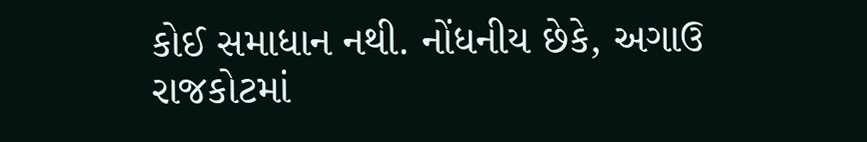કોઈ સમાધાન નથી. નોંધનીય છેકે, અગાઉ રાજકોટમાં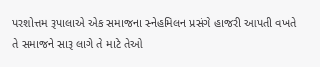પરશોત્તમ રૂપાલાએ એક સમાજના સ્નેહમિલન પ્રસંગે હાજરી આપતી વખતે તે સમાજને સારૂ લાગે તે માટે તેઓ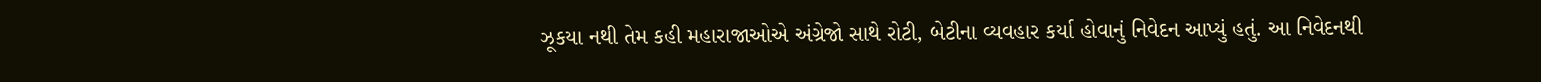ઝૂકયા નથી તેમ કહી મહારાજાઓએ અંગ્રેજો સાથે રોટી, બેટીના વ્યવહાર કર્યા હોવાનું નિવેદન આપ્યું હતું. આ નિવેદનથી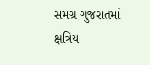સમગ્ર ગુજરાતમાં ક્ષત્રિય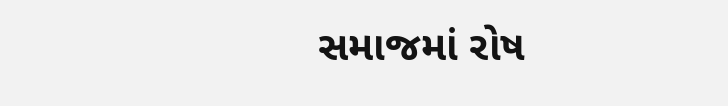સમાજમાં રોષ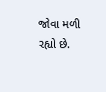જોવા મળી રહ્યો છે.